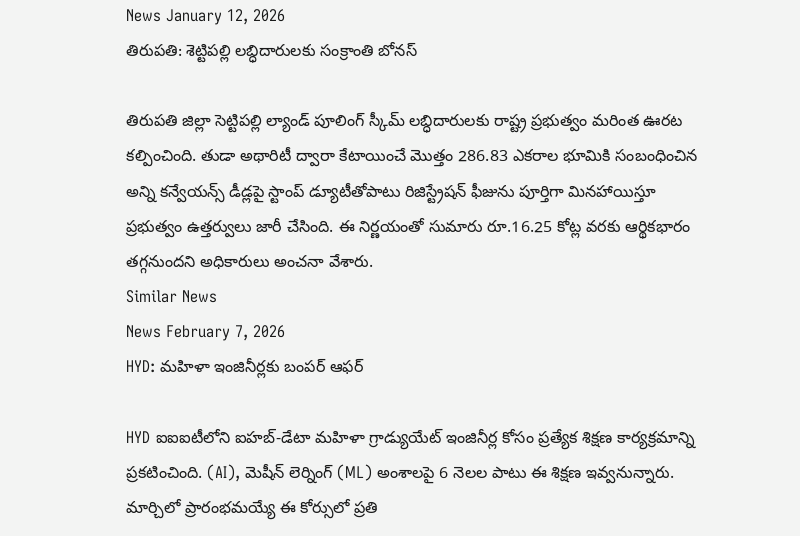News January 12, 2026
తిరుపతి: శెట్టిపల్లి లబ్ధిదారులకు సంక్రాంతి బోనస్

తిరుపతి జిల్లా సెట్టిపల్లి ల్యాండ్ పూలింగ్ స్కీమ్ లబ్ధిదారులకు రాష్ట్ర ప్రభుత్వం మరింత ఊరట కల్పించింది. తుడా అథారిటీ ద్వారా కేటాయించే మొత్తం 286.83 ఎకరాల భూమికి సంబంధించిన అన్ని కన్వేయన్స్ డీడ్లపై స్టాంప్ డ్యూటీతోపాటు రిజిస్ట్రేషన్ ఫీజును పూర్తిగా మినహాయిస్తూ ప్రభుత్వం ఉత్తర్వులు జారీ చేసింది. ఈ నిర్ణయంతో సుమారు రూ.16.25 కోట్ల వరకు ఆర్థికభారం తగ్గనుందని అధికారులు అంచనా వేశారు.
Similar News
News February 7, 2026
HYD: మహిళా ఇంజినీర్లకు బంపర్ ఆఫర్

HYD ఐఐఐటీలోని ఐహబ్-డేటా మహిళా గ్రాడ్యుయేట్ ఇంజినీర్ల కోసం ప్రత్యేక శిక్షణ కార్యక్రమాన్ని ప్రకటించింది. (AI), మెషీన్ లెర్నింగ్ (ML) అంశాలపై 6 నెలల పాటు ఈ శిక్షణ ఇవ్వనున్నారు. మార్చిలో ప్రారంభమయ్యే ఈ కోర్సులో ప్రతి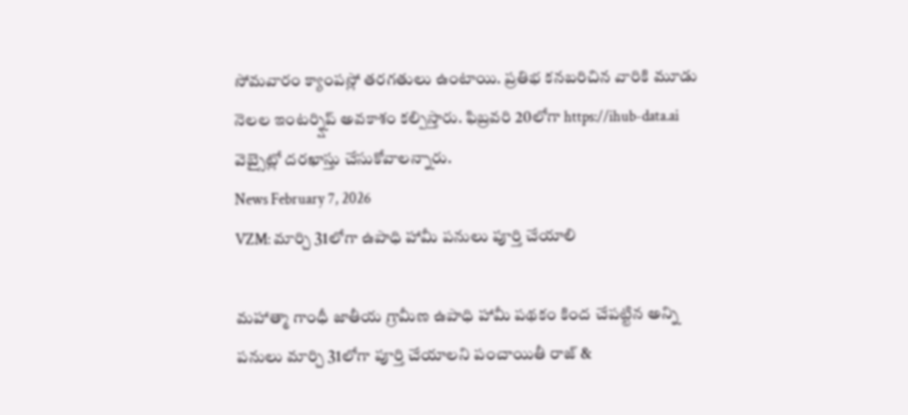సోమవారం క్యాంపస్లో తరగతులు ఉంటాయి. ప్రతిభ కనబరిచిన వారికి మూడు నెలల ఇంటర్న్షిప్ అవకాశం కల్పిస్తారు. ఫిబ్రవరి 20లోగా https://ihub-data.ai వెబ్సైట్లో దరఖాస్తు చేసుకోవాలన్నారు.
News February 7, 2026
VZM: మార్చి 31లోగా ఉపాధి హామీ పనులు పూర్తి చేయాలి

మహాత్మా గాంధీ జాతీయ గ్రామీణ ఉపాధి హామీ పథకం కింద చేపట్టిన అన్ని పనులు మార్చి 31లోగా పూర్తి చేయాలని పంచాయితీ రాజ్ &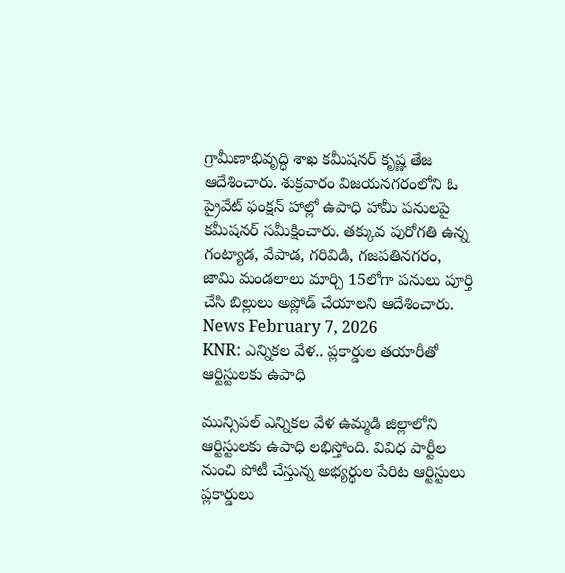గ్రామీణాభివృద్ధి శాఖ కమీషనర్ కృష్ణ తేజ ఆదేశించారు. శుక్రవారం విజయనగరంలోని ఓ ప్రైవేట్ ఫంక్షన్ హాల్లో ఉపాధి హామీ పనులపై కమీషనర్ సమీక్షించారు. తక్కువ పురోగతి ఉన్న గంట్యాడ, వేపాడ, గరివిడి, గజపతినగరం, జామి మండలాలు మార్చి 15లోగా పనులు పూర్తి చేసి బిల్లులు అప్లోడ్ చేయాలని ఆదేశించారు.
News February 7, 2026
KNR: ఎన్నికల వేళ.. ప్లకార్డుల తయారీతో ఆర్టిస్టులకు ఉపాధి

మున్సిపల్ ఎన్నికల వేళ ఉమ్మడి జిల్లాలోని ఆర్టిస్టులకు ఉపాధి లభిస్తోంది. వివిధ పార్టీల నుంచి పోటీ చేస్తున్న అభ్యర్థుల పేరిట ఆర్టిస్టులు ప్లకార్డులు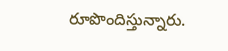రూపొందిస్తున్నారు.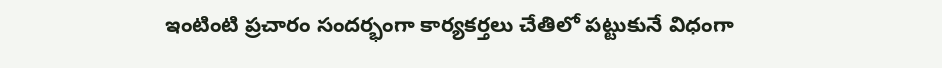ఇంటింటి ప్రచారం సందర్భంగా కార్యకర్తలు చేతిలో పట్టుకునే విధంగా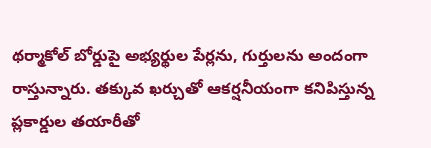థర్మాకోల్ బోర్డుపై అభ్యర్థుల పేర్లను, గుర్తులను అందంగా రాస్తున్నారు. తక్కువ ఖర్చుతో ఆకర్షనీయంగా కనిపిస్తున్న ప్లకార్డుల తయారీతో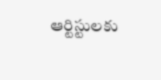ఆర్టిస్టులకు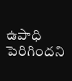ఉపాధి పెరిగిందని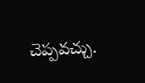చెప్పవచ్చు.